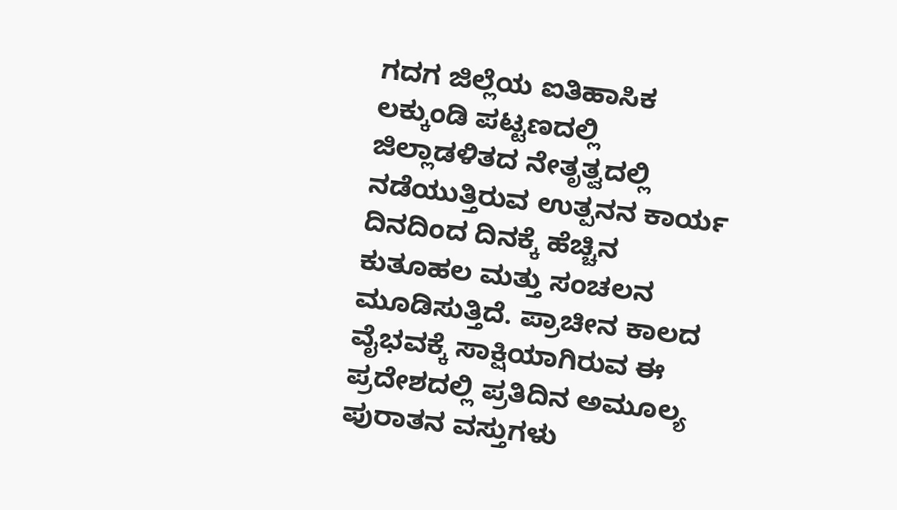ಗದಗ ಜಿಲ್ಲೆಯ ಐತಿಹಾಸಿಕ ಲಕ್ಕುಂಡಿ ಪಟ್ಟಣದಲ್ಲಿ ಜಿಲ್ಲಾಡಳಿತದ ನೇತೃತ್ವದಲ್ಲಿ ನಡೆಯುತ್ತಿರುವ ಉತ್ಪನನ ಕಾರ್ಯ ದಿನದಿಂದ ದಿನಕ್ಕೆ ಹೆಚ್ಚಿನ ಕುತೂಹಲ ಮತ್ತು ಸಂಚಲನ ಮೂಡಿಸುತ್ತಿದೆ. ಪ್ರಾಚೀನ ಕಾಲದ ವೈಭವಕ್ಕೆ ಸಾಕ್ಷಿಯಾಗಿರುವ ಈ ಪ್ರದೇಶದಲ್ಲಿ ಪ್ರತಿದಿನ ಅಮೂಲ್ಯ ಪುರಾತನ ವಸ್ತುಗಳು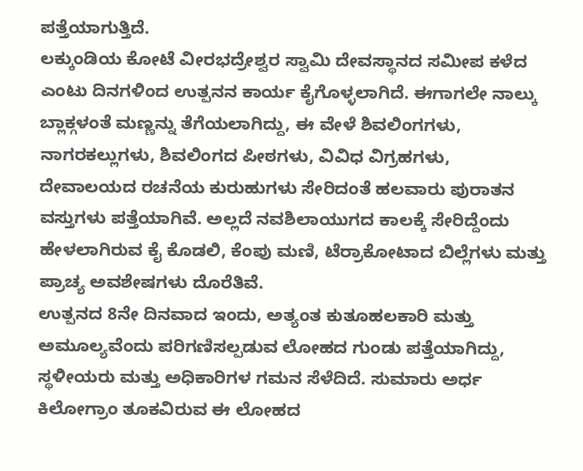ಪತ್ತೆಯಾಗುತ್ತಿದೆ.
ಲಕ್ಕುಂಡಿಯ ಕೋಟೆ ವೀರಭದ್ರೇಶ್ವರ ಸ್ವಾಮಿ ದೇವಸ್ಥಾನದ ಸಮೀಪ ಕಳೆದ ಎಂಟು ದಿನಗಳಿಂದ ಉತ್ಪನನ ಕಾರ್ಯ ಕೈಗೊಳ್ಳಲಾಗಿದೆ. ಈಗಾಗಲೇ ನಾಲ್ಕು ಬ್ಲಾಕ್ಗಳಂತೆ ಮಣ್ಣನ್ನು ತೆಗೆಯಲಾಗಿದ್ದು, ಈ ವೇಳೆ ಶಿವಲಿಂಗಗಳು, ನಾಗರಕಲ್ಲುಗಳು, ಶಿವಲಿಂಗದ ಪೀಠಗಳು, ವಿವಿಧ ವಿಗ್ರಹಗಳು, ದೇವಾಲಯದ ರಚನೆಯ ಕುರುಹುಗಳು ಸೇರಿದಂತೆ ಹಲವಾರು ಪುರಾತನ ವಸ್ತುಗಳು ಪತ್ತೆಯಾಗಿವೆ. ಅಲ್ಲದೆ ನವಶಿಲಾಯುಗದ ಕಾಲಕ್ಕೆ ಸೇರಿದ್ದೆಂದು ಹೇಳಲಾಗಿರುವ ಕೈ ಕೊಡಲಿ, ಕೆಂಪು ಮಣಿ, ಟೆರ್ರಾಕೋಟಾದ ಬಿಲ್ಲೆಗಳು ಮತ್ತು ಪ್ರಾಚ್ಯ ಅವಶೇಷಗಳು ದೊರೆತಿವೆ.
ಉತ್ಪನದ 8ನೇ ದಿನವಾದ ಇಂದು, ಅತ್ಯಂತ ಕುತೂಹಲಕಾರಿ ಮತ್ತು ಅಮೂಲ್ಯವೆಂದು ಪರಿಗಣಿಸಲ್ಪಡುವ ಲೋಹದ ಗುಂಡು ಪತ್ತೆಯಾಗಿದ್ದು, ಸ್ಥಳೀಯರು ಮತ್ತು ಅಧಿಕಾರಿಗಳ ಗಮನ ಸೆಳೆದಿದೆ. ಸುಮಾರು ಅರ್ಧ ಕಿಲೋಗ್ರಾಂ ತೂಕವಿರುವ ಈ ಲೋಹದ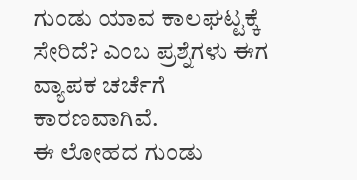ಗುಂಡು ಯಾವ ಕಾಲಘಟ್ಟಕ್ಕೆ ಸೇರಿದೆ? ಎಂಬ ಪ್ರಶ್ನೆಗಳು ಈಗ ವ್ಯಾಪಕ ಚರ್ಚೆಗೆ ಕಾರಣವಾಗಿವೆ.
ಈ ಲೋಹದ ಗುಂಡು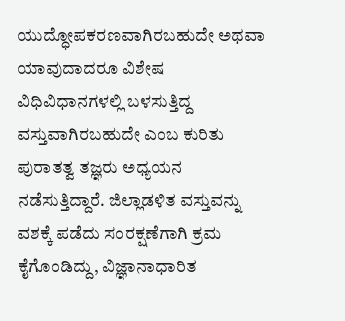ಯುದ್ಧೋಪಕರಣವಾಗಿರಬಹುದೇ ಅಥವಾ ಯಾವುದಾದರೂ ವಿಶೇಷ ವಿಧಿವಿಧಾನಗಳಲ್ಲಿ ಬಳಸುತ್ತಿದ್ದ ವಸ್ತುವಾಗಿರಬಹುದೇ ಎಂಬ ಕುರಿತು ಪುರಾತತ್ವ ತಜ್ಞರು ಅಧ್ಯಯನ ನಡೆಸುತ್ತಿದ್ದಾರೆ. ಜಿಲ್ಲಾಡಳಿತ ವಸ್ತುವನ್ನು ವಶಕ್ಕೆ ಪಡೆದು ಸಂರಕ್ಷಣೆಗಾಗಿ ಕ್ರಮ ಕೈಗೊಂಡಿದ್ದು, ವಿಜ್ಞಾನಾಧಾರಿತ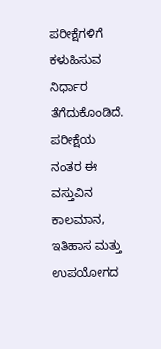ಪರೀಕ್ಷೆಗಳಿಗೆ ಕಳುಹಿಸುವ ನಿರ್ಧಾರ ತೆಗೆದುಕೊಂಡಿದೆ. ಪರೀಕ್ಷೆಯ ನಂತರ ಈ ವಸ್ತುವಿನ ಕಾಲಮಾನ, ಇತಿಹಾಸ ಮತ್ತು ಉಪಯೋಗದ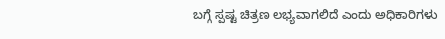ಬಗ್ಗೆ ಸ್ಪಷ್ಟ ಚಿತ್ರಣ ಲಭ್ಯವಾಗಲಿದೆ ಎಂದು ಅಧಿಕಾರಿಗಳು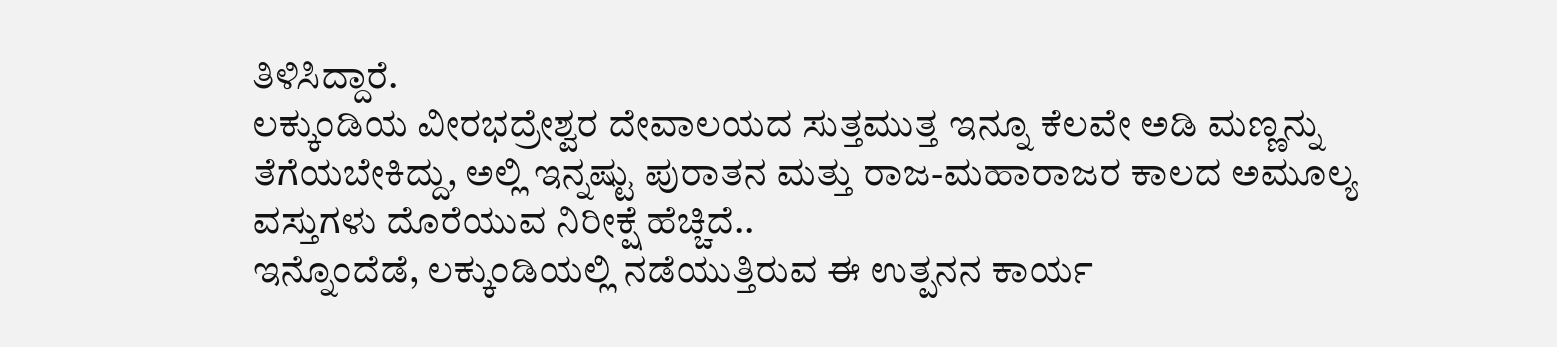ತಿಳಿಸಿದ್ದಾರೆ.
ಲಕ್ಕುಂಡಿಯ ವೀರಭದ್ರೇಶ್ವರ ದೇವಾಲಯದ ಸುತ್ತಮುತ್ತ ಇನ್ನೂ ಕೆಲವೇ ಅಡಿ ಮಣ್ಣನ್ನು ತೆಗೆಯಬೇಕಿದ್ದು, ಅಲ್ಲಿ ಇನ್ನಷ್ಟು ಪುರಾತನ ಮತ್ತು ರಾಜ-ಮಹಾರಾಜರ ಕಾಲದ ಅಮೂಲ್ಯ ವಸ್ತುಗಳು ದೊರೆಯುವ ನಿರೀಕ್ಷೆ ಹೆಚ್ಚಿದೆ..
ಇನ್ನೊಂದೆಡೆ, ಲಕ್ಕುಂಡಿಯಲ್ಲಿ ನಡೆಯುತ್ತಿರುವ ಈ ಉತ್ಪನನ ಕಾರ್ಯ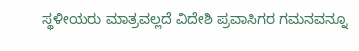ಸ್ಥಳೀಯರು ಮಾತ್ರವಲ್ಲದೆ ವಿದೇಶಿ ಪ್ರವಾಸಿಗರ ಗಮನವನ್ನೂ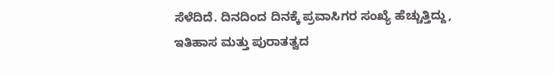ಸೆಳೆದಿದೆ. ದಿನದಿಂದ ದಿನಕ್ಕೆ ಪ್ರವಾಸಿಗರ ಸಂಖ್ಯೆ ಹೆಚ್ಚುತ್ತಿದ್ದು, ಇತಿಹಾಸ ಮತ್ತು ಪುರಾತತ್ವದ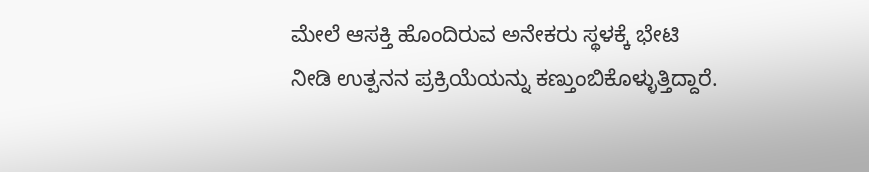ಮೇಲೆ ಆಸಕ್ತಿ ಹೊಂದಿರುವ ಅನೇಕರು ಸ್ಥಳಕ್ಕೆ ಭೇಟಿ ನೀಡಿ ಉತ್ಪನನ ಪ್ರಕ್ರಿಯೆಯನ್ನು ಕಣ್ತುಂಬಿಕೊಳ್ಳುತ್ತಿದ್ದಾರೆ.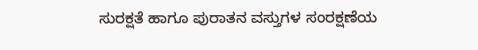ಸುರಕ್ಷತೆ ಹಾಗೂ ಪುರಾತನ ವಸ್ತುಗಳ ಸಂರಕ್ಷಣೆಯ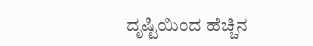ದೃಷ್ಟಿಯಿಂದ ಹೆಚ್ಚಿನ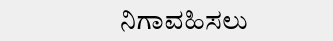ನಿಗಾವಹಿಸಲು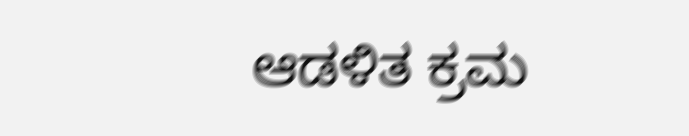ಆಡಳಿತ ಕ್ರಮ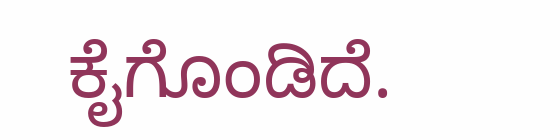ಕೈಗೊಂಡಿದೆ.